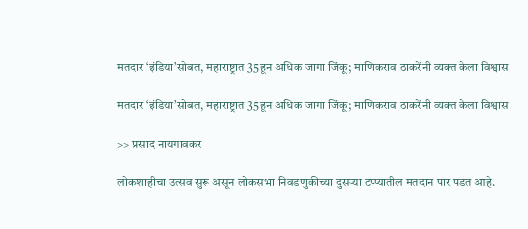मतदार ‘इंडिया’सोबत, महाराष्ट्रात 35हून अधिक जागा जिंकू; माणिकराव ठाकरेंनी व्यक्त केला विश्वास

मतदार ‘इंडिया’सोबत, महाराष्ट्रात 35हून अधिक जागा जिंकू; माणिकराव ठाकरेंनी व्यक्त केला विश्वास

>> प्रसाद नायगावकर

लोकशाहीचा उत्सव सुरू असून लोकसभा निवडणुकीच्या दुसऱ्या टप्प्यातील मतदान पार पडत आहे.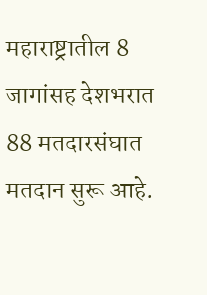महाराष्ट्रातील 8 जागांसह देशभरात 88 मतदारसंघात मतदान सुरू आहे.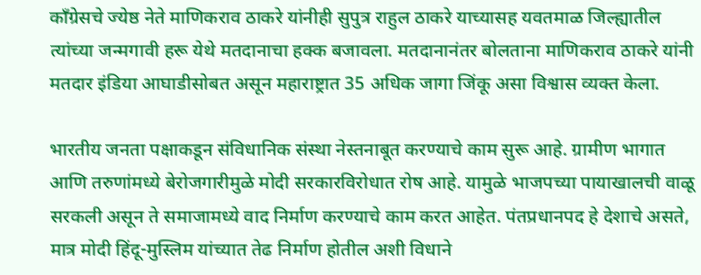काँग्रेसचे ज्येष्ठ नेते माणिकराव ठाकरे यांनीही सुपुत्र राहुल ठाकरे याच्यासह यवतमाळ जिल्ह्यातील त्यांच्या जन्मगावी हरू येथे मतदानाचा हक्क बजावला. मतदानानंतर बोलताना माणिकराव ठाकरे यांनी मतदार इंडिया आघाडीसोबत असून महाराष्ट्रात 35 अधिक जागा जिंकू असा विश्वास व्यक्त केला.

भारतीय जनता पक्षाकडून संविधानिक संस्था नेस्तनाबूत करण्याचे काम सुरू आहे. ग्रामीण भागात आणि तरुणांमध्ये बेरोजगारीमुळे मोदी सरकारविरोधात रोष आहे. यामुळे भाजपच्या पायाखालची वाळू सरकली असून ते समाजामध्ये वाद निर्माण करण्याचे काम करत आहेत. पंतप्रधानपद हे देशाचे असते, मात्र मोदी हिंदू-मुस्लिम यांच्यात तेढ निर्माण होतील अशी विधाने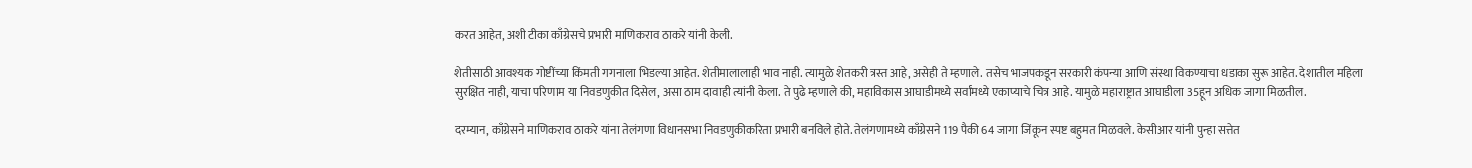करत आहेत, अशी टीका काँग्रेसचे प्रभारी माणिकराव ठाकरे यांनी केली.

शेतीसाठी आवश्यक गोष्टींच्या किंमती गगनाला भिडल्या आहेत. शेतीमालालाही भाव नाही. त्यामुळे शेतकरी त्रस्त आहे, असेही ते म्हणाले. तसेच भाजपकडून सरकारी कंपन्या आणि संस्था विकण्याचा धडाका सुरू आहेत. देशातील महिला सुरक्षित नाही, याचा परिणाम या निवडणुकीत दिसेल, असा ठाम दावाही त्यांनी केला. ते पुढे म्हणाले की, महाविकास आघाडीमध्ये सर्वांमध्ये एकाप्याचे चित्र आहे. यामुळे महाराष्ट्रात आघाडीला 35हून अधिक जागा मिळतील.

दरम्यान, काँग्रेसने माणिकराव ठाकरे यांना तेलंगणा विधानसभा निवडणुकीकरिता प्रभारी बनविले होते. तेलंगणामध्ये काँग्रेसने 119 पैकी 64 जागा जिंकून स्पष्ट बहुमत मिळवले. केसीआर यांनी पुन्हा सत्तेत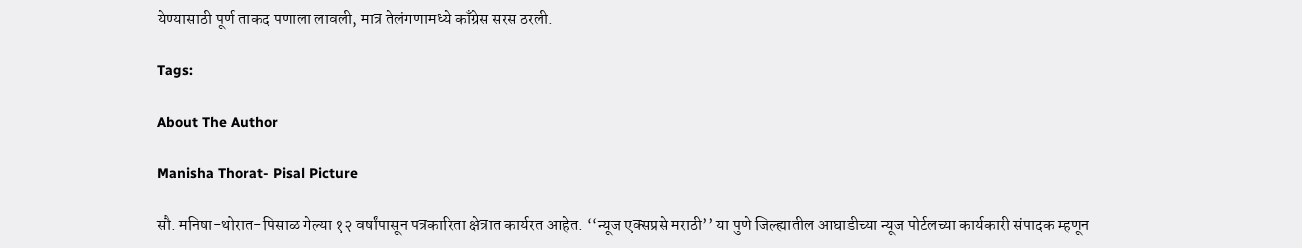येण्यासाठी पूर्ण ताकद पणाला लावली, मात्र तेलंगणामध्ये काँग्रेस सरस ठरली.

Tags:

About The Author

Manisha Thorat- Pisal Picture

सौ. मनिषा-थोरात-पिसाळ गेल्या १२ वर्षांपासून पत्रकारिता क्षेत्रात कार्यरत आहेत. ‘‘न्यूज एक्सप्रसे मराठी’’ या पुणे जिल्ह्यातील आघाडीच्या न्यूज पोर्टलच्या कार्यकारी संपादक म्हणून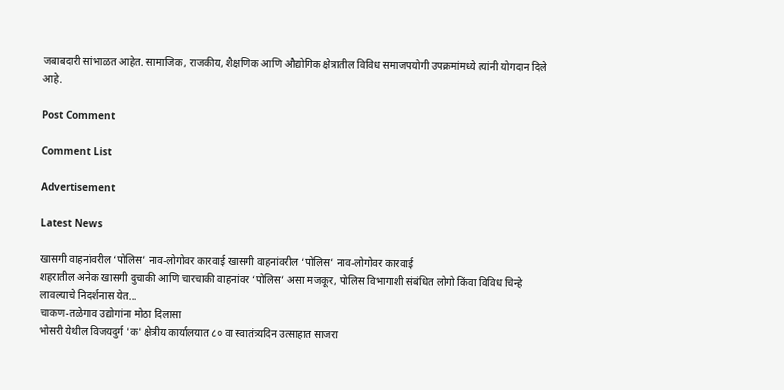जबाबदारी सांभाळत आहेत. सामाजिक, राजकीय, शैक्षणिक आणि औद्योगिक क्षेत्रातील विविध समाजपयोगी उपक्रमांमध्ये त्यांनी योगदान दिले आहे.

Post Comment

Comment List

Advertisement

Latest News

खासगी वाहनांवरील ‘पोलिस’ नाव-लोगोवर कारवाई खासगी वाहनांवरील ‘पोलिस’ नाव-लोगोवर कारवाई
शहरातील अनेक खासगी दुचाकी आणि चारचाकी वाहनांवर ‘पोलिस’ असा मजकूर, पोलिस विभागाशी संबंधित लोगो किंवा विविध चिन्हे लावल्याचे निदर्शनास येत...
चाकण-तळेगाव उद्योगांना मोठा दिलासा
भोसरी येथील विजयदुर्ग 'क' क्षेत्रीय कार्यालयात ८० वा स्वातंत्र्यदिन उत्साहात साजरा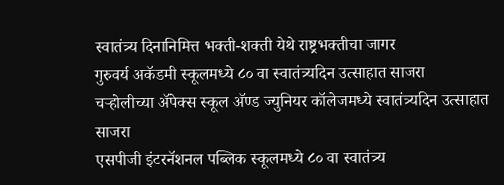स्वातंत्र्य दिनानिमित्त भक्ती-शक्ती येथे राष्ट्रभक्तीचा जागर
गुरुवर्य अकॅडमी स्कूलमध्ये ८० वा स्वातंत्र्यदिन उत्साहात साजरा
चऱ्होलीच्या अ‍ॅपेक्स स्कूल अ‍ॅण्ड ज्युनियर कॉलेजमध्ये स्वातंत्र्यदिन उत्साहात साजरा
एसपीजी इंटरनॅशनल पब्लिक स्कूलमध्ये ८० वा स्वातंत्र्य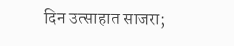दिन उत्साहात साजरा;